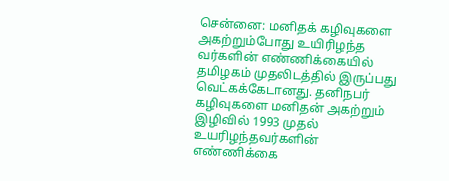சென்னை: மனிதக் கழிவுகளை அகற்றும்போது உயிரிழந்த வர்களின் எண்ணிக்கையில் தமிழகம் முதலிடத்தில் இருப்பது வெட்கக்கேடானது. தனிநபர் கழிவுகளை மனிதன் அகற்றும் இழிவில் 1993 முதல் உயரிழந்தவர்களின் எண்ணிக்கை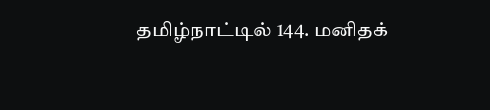தமிழ்நாட்டில் 144. மனிதக்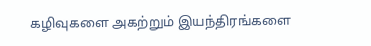கழிவுகளை அகற்றும் இயந்திரங்களை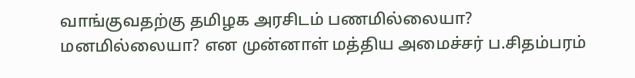வாங்குவதற்கு தமிழக அரசிடம் பணமில்லையா? மனமில்லையா? என முன்னாள் மத்திய அமைச்சர் ப.சிதம்பரம்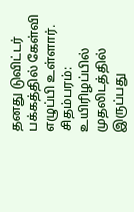தனது டுவிட்டர் பக்கத்தில் கேள்வி எழுப்பி உள்ளார்.
சிதம்பரம்: உயிரிழப்பில் முதலிடத்தில் இருப்பது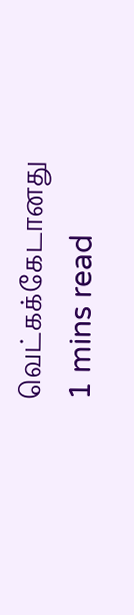வெட்கக்கேடானது
1 mins read